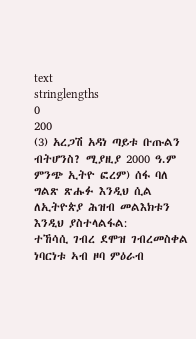text
stringlengths
0
200
(3) አረጋሽ አዳነ ጣይቱ ቡጡልን ብትሆንስ? ሚያዚያ 2000 ዓ.ም ምንጭ ኢትዮ ፎረም) ሰፋ ባለ ግልጽ ጽሑፉ እንዲህ ሲል ለኢትዮጵያ ሕዝብ መልእክቱን እንዲህ ያስተላልፋል:
ተኸሳሲ ገብረ ደሞዝ ገብረመስቀል ነባርነቱ ኣብ ዞባ ምዕራብ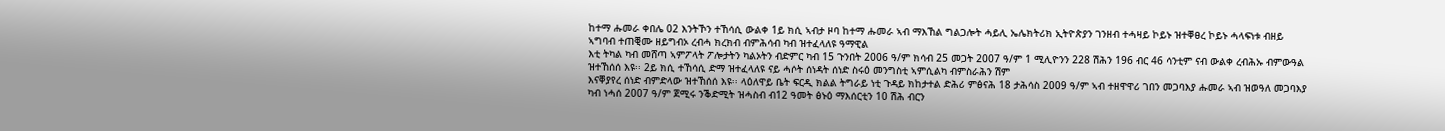ከተማ ሑመራ ቀበሌ 02 እንትኾን ተኸሳሲ ውልቀ 1ይ ክሲ ኣብታ ዞባ ከተማ ሑመራ ኣብ ማእኸል ግልጋሎት ሓይሊ ኤሌክትሪክ ኢትዮጵያን ገንዘብ ተሓዛይ ኮይኑ ዝተቐፀረ ኮይኑ ሓላፍነቱ ብዘይ ኣግባብ ተጠቒሙ ዘይግብኦ ረብሓ ክረክብ ብምሕሳብ ካብ ዝተፈላለዩ ዓማዊል
እቲ ትካል ካብ መሸጣ ኣምፖላት ፖሎታትን ካልኦትን ብድምር ካብ 15 ጉንበት 2006 ዓ/ም ክሳብ 25 መጋት 2007 ዓ/ም 1 ሚሊዮንን 228 ሽሕን 196 ብር 46 ሳንቲም ናብ ውልቀ ረብሕኡ ብምውዓል ዝተኸሰሰ እዩ፡፡ 2ይ ክሲ ተኸሳሲ ድማ ዝተፈላለዩ ናይ ሓሶት ሰነዳት ሰነድ ስሩዕ መንግስቲ ኣምሲልካ ብምስራሕን ሽም
እናቐያየረ ሰነድ ብምድላው ዝተኸሰሰ እዩ፡፡ ላዕለዋይ ቤት ፍርዲ ክልል ትግራይ ነቲ ጉዳይ ክከታተል ድሕሪ ምፅናሕ 18 ታሕሳስ 2009 ዓ/ም ኣብ ተዘዋዋሪ ገበን መጋባእያ ሑመራ ኣብ ዝወዓለ መጋባእያ ካብ ነሓሰ 2007 ዓ/ም ጀሚሩ ንቕድሚት ዝሓስብ ብ12 ዓመት ፅኑዕ ማእሰርቲን 10 ሽሕ ብርን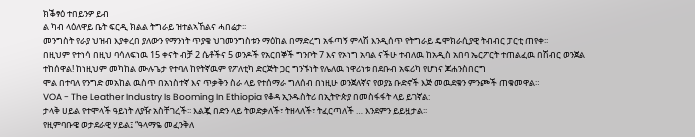ክቕፃዕ ተበይንዎ ይብ
ል ካብ ላዕለዋይ ቤት ፍርዲ ክልል ትግራይ ዝተልኣኸልና ሓበሬታ፡፡
መንግስት የራያ ህዝብ እያቀረበ ያለውን የማንነት ጥያቄ ህገመንግስቱን ማዕከል በማድረግ አፋጣኝ ምላሽ እንዲሰጥ የትግራይ ዴሞክራሲያዊ ትብብር ፓርቲ ጠየቀ፡፡
በዚህም የተነሳ በዚህ ባሳለፍነዉ 15 ቀናት ብቻ 2 ሴቶችና 5 ወንዶች የአርበኞች ግንቦት 7 እና የኦነግ አባል ናችሁ ተብለዉ ከአዲስ አበባ ኤርፖርት ተጠልፈዉ በሽብር ወንጀል ተከሰዋል! ከነዚህም መካከል ሙሉጌታ የተባለ ከየትኛዉም የፖለቲካ ድርጅት ጋር ግንኙነት የሌለዉ ነዋሪነቱ በደቡብ አፍሪካ የሆነና ጆሐንስበርግ
ሞል በተባለ የንግድ መአከል ዉስጥ በአነስተኛ እና ጥቃቅን ስራ ላይ የተሰማራ ግለሰብ በነዚሁ ወንጀለኛና የወያኔ ቡድኖች እጅ መዉደቁን ምንጮች ጠቁመዋል።
VOA - The Leather Industry Is Booming In Ethiopia የቆዳ ኢንዱስትሪ በኢትዮጵያ በመስፋፋት ላይ ይገኛል:
ታላቅ ሀይል የተሞላች ዓይነት ለያዥ አስቸገረች፡፡ እልጇ በድን ላይ ትወድቃለች፣ ትዘላለች፣ ትፈርጣለች … እንደምን ይይዟታል፡፡
የዚምባቡዌ ወታደራዊ ሃይል፤ “ዓላማዬ መፈንቅለ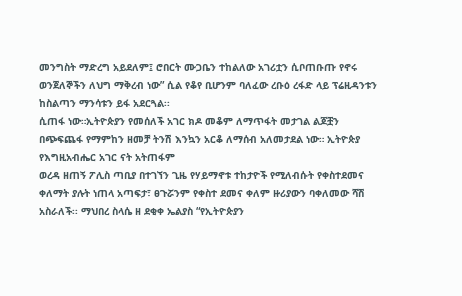መንግስት ማድረግ አይደለም፤ ሮበርት ሙጋቤን ተከልለው አገሪቷን ሲቦጠቡጡ የኖሩ ወንጀለኞችን ለህግ ማቅረብ ነው” ሲል የቆየ ቢሆንም ባለፈው ረቡዕ ረፋድ ላይ ፕሬዚዳንቱን ከስልጣን ማንሳቱን ይፋ አደርጓል፡፡
ሲጠፋ ነው።ኢትዮጵያን የመሰለች አገር ክዶ መቆም ለማጥፋት መታገል ልጆቿን በጭፍጨፋ የማምከን ዘመቻ ትንሽ እንኳን አርቆ ለማሰብ አለመታደል ነው። ኢትዮጵያ የእግዚአብሔር አገር ናት አትጠፋም
ወረዳ ዘጠኝ ፖሊስ ጣቢያ በተገኘን ጊዜ የሃይማኖቱ ተከታዮች የሚለብሱት የቀስተደመና ቀለማት ያሉት ነጠላ አጣፍታ፣ ፀጉሯንም የቀስተ ደመና ቀለም ዙሪያውን ባቀለመው ሻሽ አስራለች፡፡ ማህበረ ስላሴ ዘ ደቂቀ ኤልያስ “የኢትዮጵያን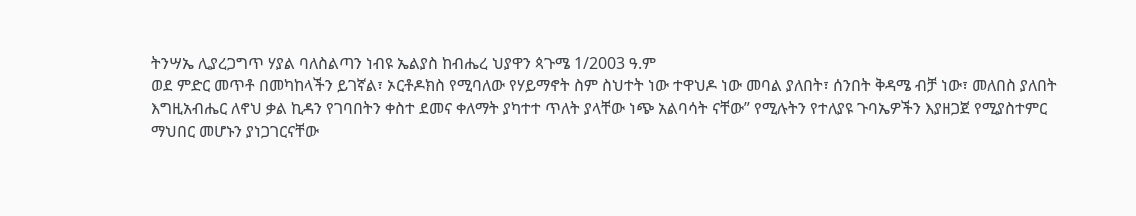ትንሣኤ ሊያረጋግጥ ሃያል ባለስልጣን ነብዩ ኤልያስ ከብሔረ ህያዋን ጳጉሜ 1/2003 ዓ.ም
ወደ ምድር መጥቶ በመካከላችን ይገኛል፣ ኦርቶዶክስ የሚባለው የሃይማኖት ስም ስህተት ነው ተዋህዶ ነው መባል ያለበት፣ ሰንበት ቅዳሜ ብቻ ነው፣ መለበስ ያለበት እግዚአብሔር ለኖህ ቃል ኪዳን የገባበትን ቀስተ ደመና ቀለማት ያካተተ ጥለት ያላቸው ነጭ አልባሳት ናቸው” የሚሉትን የተለያዩ ጉባኤዎችን እያዘጋጀ የሚያስተምር
ማህበር መሆኑን ያነጋገርናቸው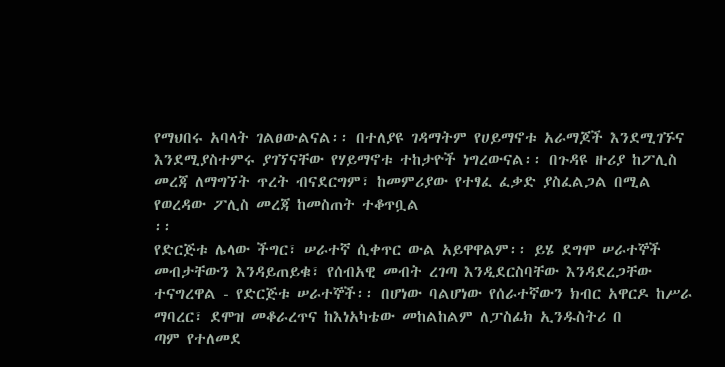የማህበሩ አባላት ገልፀውልናል፡፡ በተለያዩ ገዳማትም የሀይማኖቱ አራማጆች እንደሚገኙና እንደሚያስተምሩ ያገኘናቸው የሃይማኖቱ ተከታዮች ነግረውናል፡፡ በጉዳዩ ዙሪያ ከፖሊስ መረጃ ለማግኘት ጥረት ብናደርግም፣ ከመምሪያው የተፃፈ ፈቃድ ያስፈልጋል በሚል የወረዳው ፖሊስ መረጃ ከመስጠት ተቆጥቧል
፡፡
የድርጅቱ ሌላው ችግር፣ ሠራተኛ ሲቀጥር ውል አይዋዋልም፡፡ ይሄ ደግሞ ሠራተኞች መብታቸውን እንዳይጠይቁ፣ የሰብአዊ መብት ረገጣ እንዲደርስባቸው እንዳደረጋቸው ተናግረዋል - የድርጅቱ ሠራተኞች፡፡ በሆነው ባልሆነው የሰራተኛውን ክብር አዋርዶ ከሥራ ማባረር፣ ደሞዝ መቆራረጥና ከእነአካቴው መከልከልም ለፓስፊክ ኢንዱስትሪ በ
ጣም የተለመደ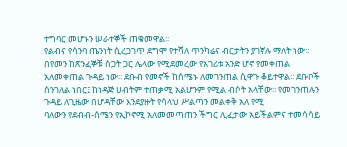ተግባር መሆኑን ሠራተኞች ጠቁመዋል፡፡
የልብና የሳንባ ጤንነት ሲረጋገጥ ደግሞ የተሻለ ጥንካሬና ብርታትን ያገኛሉ ማለት ነው።
በየመን ከጽንፈኞቹ ስጋት ጋር ሌላው የሚደመረው የአገሪቱ አንድ ሆኖ የመቀጠል አለመቀጠል ጉዳይ ነው፡፡ ደቡብ የመኖች ከሰሜኑ ለመገንጠል ሲዋጉ ቆይተዋል፡፡ ደቡቦች ስንገለል ነበር፤ ከነዳጅ ሀብትም ተጠቃሚ አልሆንም የሚል ብሶት አላቸው፡፡ የመገንጠሉን ጉዳይ ለጊዜው በሆዳቸው እንደያዙት የሳላህ ሥልጣን መልቀቅ አለ የሚ
ባለውን የደብብ-ሰሜን የኢኮኖሚ አለመመጣጠን ችግር ሊፈታው አይችልምና ተመሳሳይ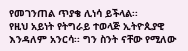የመገንጠል ጥያቄ ሊነሳ ይችላል፡፡
የዚህ አይነት የትግራይ ተወላጅ ኢትዮጲያዊ እንዳለም አንርሳ፡፡ ግን ስንት ናቸው የሚለው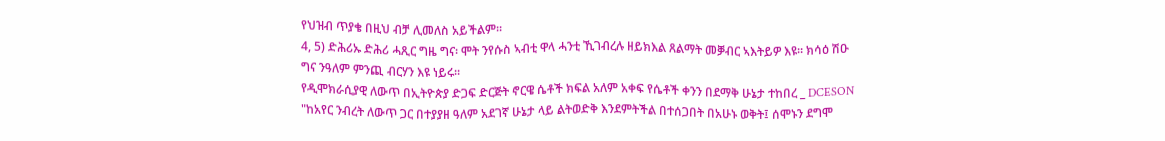የህዝብ ጥያቄ በዚህ ብቻ ሊመለስ አይችልም፡፡
4, 5) ድሕሪኡ ድሕሪ ሓጺር ግዜ ግና፡ ሞት ንየሱስ ኣብቲ ዋላ ሓንቲ ኺገብረሉ ዘይክእል ጸልማት መቓብር ኣእትይዎ እዩ። ክሳዕ ሽዑ ግና ንዓለም ምንጪ ብርሃን እዩ ነይሩ።
የዲሞክራሲያዊ ለውጥ በኢትዮጵያ ድጋፍ ድርጅት ኖርዌ ሴቶች ክፍል አለም አቀፍ የሴቶች ቀንን በደማቅ ሁኔታ ተከበረ _ DCESON
"ከአየር ንብረት ለውጥ ጋር በተያያዘ ዓለም አደገኛ ሁኔታ ላይ ልትወድቅ እንደምትችል በተሰጋበት በአሁኑ ወቅት፤ ሰሞኑን ደግሞ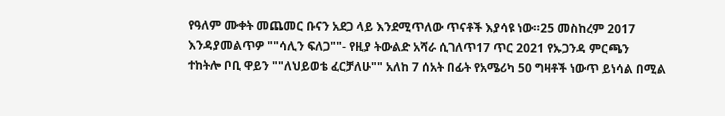የዓለም ሙቀት መጨመር ቡናን አደጋ ላይ እንደሚጥለው ጥናቶች እያሳዩ ነው።25 መስከረም 2017 እንዳያመልጥዎ ""ሳሊን ፍለጋ""- የዚያ ትውልድ አሻራ ሲገለጥ17 ጥር 2021 የኡጋንዳ ምርጫን
ተከትሎ ቦቢ ዋይን ""ለህይወቴ ፈርቻለሁ"" አለከ 7 ሰአት በፊት የአሜሪካ 50 ግዛቶች ነውጥ ይነሳል በሚል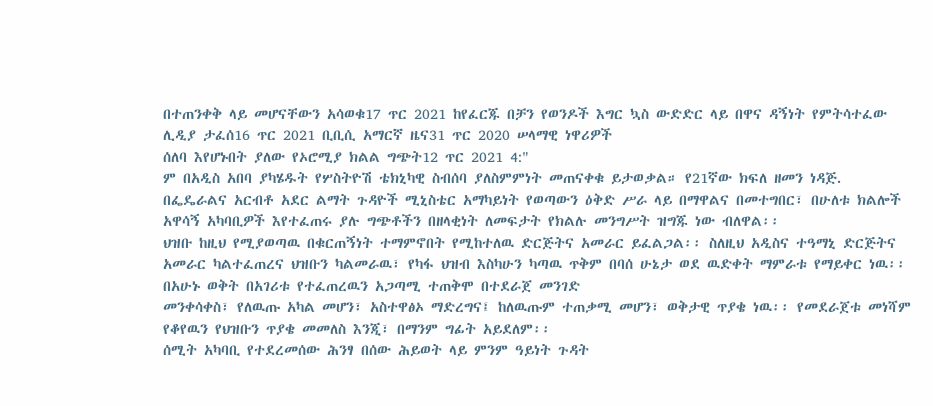በተጠንቀቅ ላይ መሆናቸውን አሳወቁ17 ጥር 2021 ከየፈርጁ በቻን የወንዶች እግር ኳስ ውድድር ላይ በዋና ዳኝነት የምትሳተፈው ሊዲያ ታፈሰ16 ጥር 2021 ቢቢሲ አማርኛ ዜና31 ጥር 2020 ሠላማዊ ነዋሪዎች
ሰለባ እየሆኑበት ያለው የኦሮሚያ ክልል ግጭት12 ጥር 2021 4:"
ም በአዲስ አበባ ያካሄዱት የሦስትዮሽ ቴክኒካዊ ስብሰባ ያለስምምነት መጠናቀቁ ይታወቃል። የ21ኛው ክፍለ ዘመን ነዳጅ.
በፌዴራልና አርብቶ አደር ልማት ጉዳዮች ሚኒስቴር አማካይነት የወጣውን ዕቅድ ሥራ ላይ በማዋልና በመተግበር፣ በሁለቱ ክልሎች አዋሳኝ አካባቢዎች እየተፈጠሩ ያሉ ግጭቶችን በዘላቂነት ለመፍታት የክልሉ መንግሥት ዝግጁ ነው ብለዋል፡፡
ህዝቡ ከዚህ የሚያወጣዉ በቁርጠኝነት ተማምኖበት የሚከተለዉ ድርጅትና አመራር ይፈልጋል፡፡ ስለዚህ አዲስና ተዓማኒ ድርጅትና አመራር ካልተፈጠረና ህዝቡን ካልመራዉ፣ የካፋ ህዝብ እስካሁን ካጣዉ ጥቅም በባሰ ሁኔታ ወደ ዉድቀት ማምራቱ የማይቀር ነዉ፡፡ በአሁኑ ወቅት በአገሪቱ የተፈጠረዉን አጋጣሚ ተጠቅሞ በተደራጀ መንገድ
መንቀሳቀስ፣ የለዉጡ አካል መሆን፣ አስተዋፅኦ ማድረግና፤ ከለዉጡም ተጠቃሚ መሆን፣ ወቅታዊ ጥያቄ ነዉ፡፡ የመደራጀቱ መነሻም የቆየዉን የህዝቡን ጥያቄ መመለስ እንጂ፣ በማንም ግፊት አይደለም፡፡
ሰሚት አካባቢ የተደረመሰው ሕንፃ በሰው ሕይወት ላይ ምንም ዓይነት ጉዳት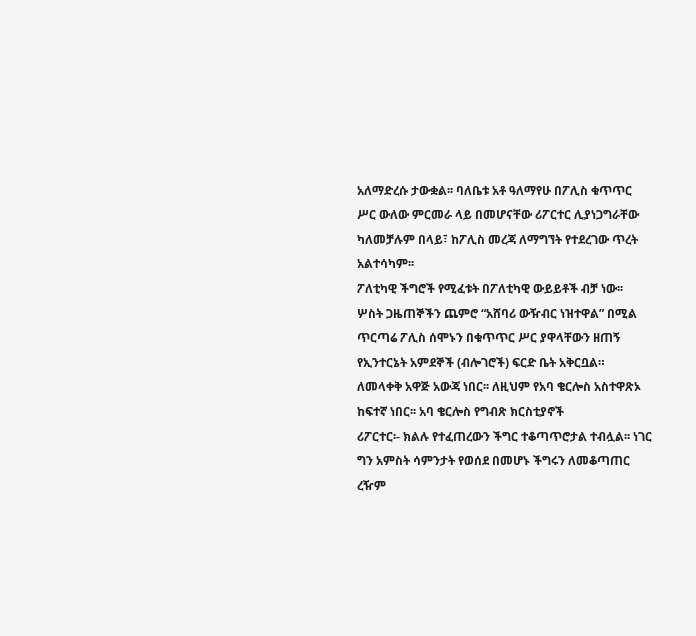አለማድረሱ ታውቋል፡፡ ባለቤቱ አቶ ዓለማየሁ በፖሊስ ቁጥጥር ሥር ውለው ምርመራ ላይ በመሆናቸው ሪፖርተር ሊያነጋግራቸው ካለመቻሉም በላይ፣ ከፖሊስ መረጃ ለማግኘት የተደረገው ጥረት አልተሳካም፡፡
ፖለቲካዊ ችግሮች የሚፈቱት በፖለቲካዊ ውይይቶች ብቻ ነው፡፡
ሦስት ጋዜጠኞችን ጨምሮ “አሸባሪ ውዥብር ነዝተዋል” በሚል ጥርጣሬ ፖሊስ ሰሞኑን በቁጥጥር ሥር ያዋላቸውን ዘጠኝ የኢንተርኔት አምደኞች (ብሎገሮች) ፍርድ ቤት አቅርቧል።
ለመላቀቅ አዋጅ አውጃ ነበር፡፡ ለዚህም የአባ ቄርሎስ አስተዋጽኦ ከፍተኛ ነበር፡፡ አባ ቄርሎስ የግብጽ ክርስቲያኖች
ሪፖርተር፡- ክልሉ የተፈጠረውን ችግር ተቆጣጥሮታል ተብሏል፡፡ ነገር ግን አምስት ሳምንታት የወሰደ በመሆኑ ችግሩን ለመቆጣጠር ረዥም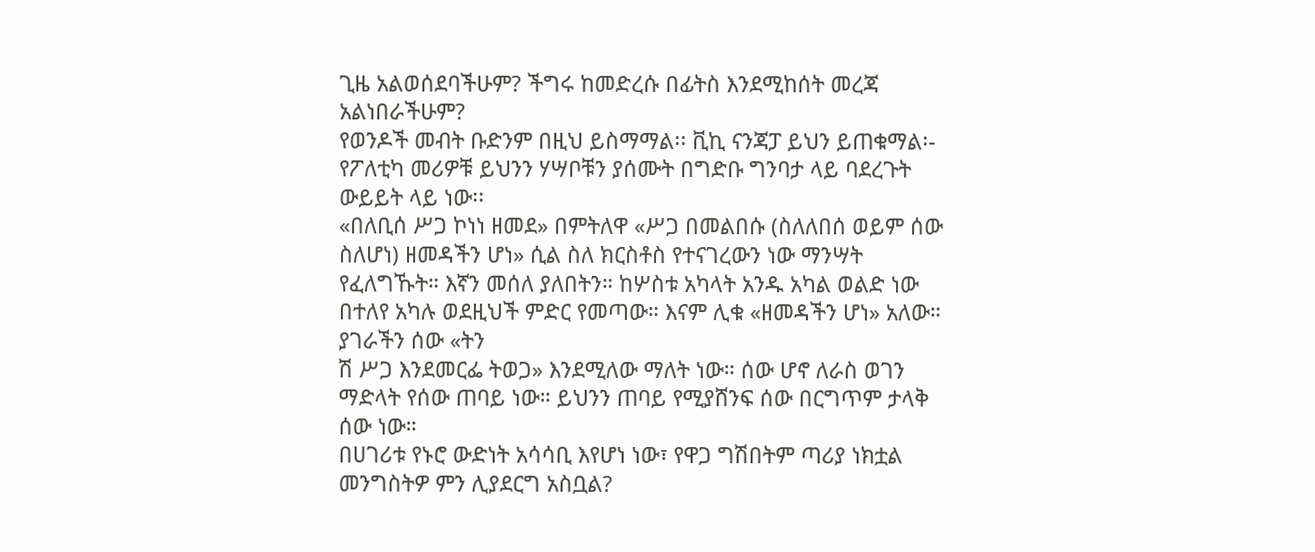ጊዜ አልወሰደባችሁም? ችግሩ ከመድረሱ በፊትስ እንደሚከሰት መረጃ አልነበራችሁም?
የወንዶች መብት ቡድንም በዚህ ይስማማል፡፡ ቪኪ ናንጃፓ ይህን ይጠቁማል፡-
የፖለቲካ መሪዎቹ ይህንን ሃሣቦቹን ያሰሙት በግድቡ ግንባታ ላይ ባደረጉት ውይይት ላይ ነው፡፡
«በለቢሰ ሥጋ ኮነነ ዘመደ» በምትለዋ «ሥጋ በመልበሱ (ስለለበሰ ወይም ሰው ስለሆነ) ዘመዳችን ሆነ» ሲል ስለ ክርስቶስ የተናገረውን ነው ማንሣት የፈለግኹት። እኛን መሰለ ያለበትን። ከሦስቱ አካላት አንዱ አካል ወልድ ነው በተለየ አካሉ ወደዚህች ምድር የመጣው። እናም ሊቁ «ዘመዳችን ሆነ» አለው። ያገራችን ሰው «ትን
ሽ ሥጋ እንደመርፌ ትወጋ» እንደሚለው ማለት ነው። ሰው ሆኖ ለራስ ወገን ማድላት የሰው ጠባይ ነው። ይህንን ጠባይ የሚያሸንፍ ሰው በርግጥም ታላቅ ሰው ነው።
በሀገሪቱ የኑሮ ውድነት አሳሳቢ እየሆነ ነው፣ የዋጋ ግሽበትም ጣሪያ ነክቷል መንግስትዎ ምን ሊያደርግ አስቧል?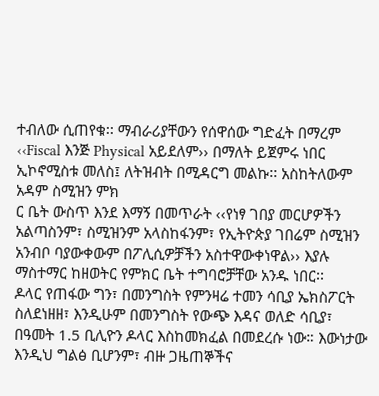ተብለው ሲጠየቁ፡፡ ማብራሪያቸውን የሰዋሰው ግድፈት በማረም ‹‹Fiscal እንጅ Physical አይደለም›› በማለት ይጀምሩ ነበር ኢኮኖሚስቱ መለስ፤ ለትዝብት በሚዳርግ መልኩ፡፡ አስከትለውም አዳም ስሚዝን ምክ
ር ቤት ውስጥ እንደ እማኝ በመጥራት ‹‹የነፃ ገበያ መርሆዎችን አልጣስንም፣ ስሚዝንም አላስከፋንም፣ የኢትዮጵያ ገበሬም ስሚዝን አንብቦ ባያውቀውም በፖሊሲዎቻችን አስተዋውቀነዋል›› እያሉ ማስተማር ከዘወትር የምክር ቤት ተግባሮቻቸው አንዱ ነበር፡፡
ዶላር የጠፋው ግን፣ በመንግስት የምንዛሬ ተመን ሳቢያ ኤክስፖርት ስለደነዘዘ፣ እንዲሁም በመንግስት የውጭ እዳና ወለድ ሳቢያ፣ በዓመት 1.5 ቢሊዮን ዶላር እስከመክፈል በመደረሱ ነው። እውነታው እንዲህ ግልፅ ቢሆንም፣ ብዙ ጋዜጠኞችና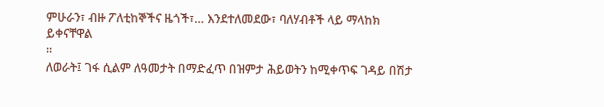ምሁራን፣ ብዙ ፖለቲከኞችና ዜጎች፣… እንደተለመደው፣ ባለሃብቶች ላይ ማላከክ ይቀናቸዋል
።
ለወራት፤ ገፋ ሲልም ለዓመታት በማድፈጥ በዝምታ ሕይወትን ከሚቀጥፍ ገዳይ በሽታ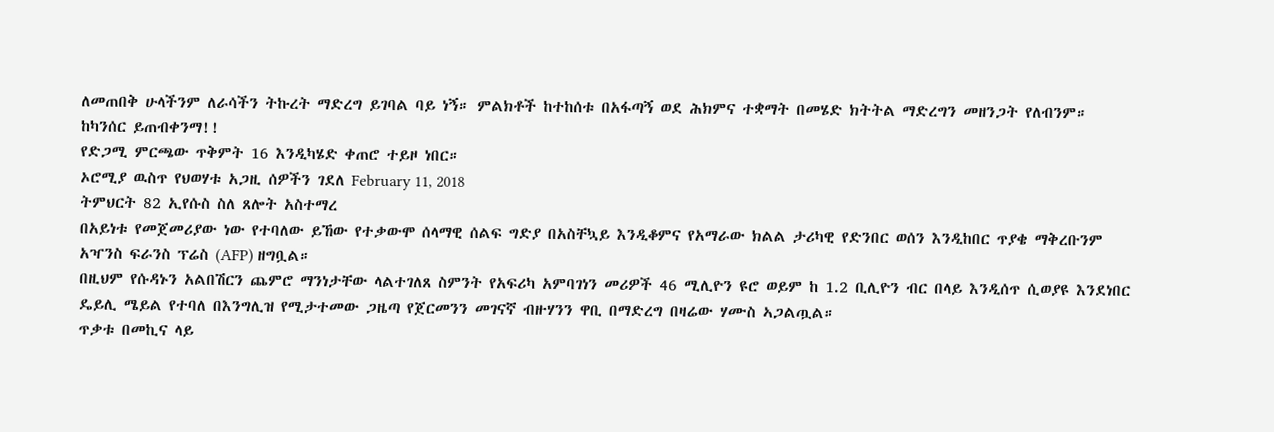ለመጠበቅ ሁላችንም ለራሳችን ትኩረት ማድረግ ይገባል ባይ ነኝ። ምልክቶች ከተከሰቱ በአፋጣኝ ወደ ሕክምና ተቋማት በመሄድ ክትትል ማድረግን መዘንጋት የለብንም። ከካንሰር ይጠብቀንማ!!
የድጋሚ ምርጫው ጥቅምት 16 እንዲካሄድ ቀጠሮ ተይዞ ነበር።
ኦሮሚያ ዉስጥ የህወሃቱ አጋዚ ሰዎችን ገደለ February 11, 2018
ትምህርት 82 ኢየሱስ ስለ ጸሎት አስተማረ
በአይነቱ የመጀመሪያው ነው የተባለው ይኸው የተቃውሞ ሰላማዊ ሰልፍ ግድያ በአስቸኳይ እንዲቆምና የአማራው ክልል ታሪካዊ የድንበር ወሰን እንዲከበር ጥያቄ ማቅረቡንም አዣንስ ፍራንስ ፕሬስ (AFP) ዘግቧል።
በዚህም የሱዳኑን አልበሽርን ጨምሮ ማንነታቸው ላልተገለጸ ስምንት የአፍሪካ አምባገነን መሪዎች 46 ሚሊዮን ዩሮ ወይም ከ 1.2 ቢሊዮን ብር በላይ እንዲሰጥ ሲወያዩ እንደነበር ዴይሊ ሜይል የተባለ በእንግሊዝ የሚታተመው ጋዜጣ የጀርመንን መገናኛ ብዙሃንን ዋቢ በማድረግ በዛሬው ሃሙስ ኣጋልጧል።
ጥቃቱ በመኪና ላይ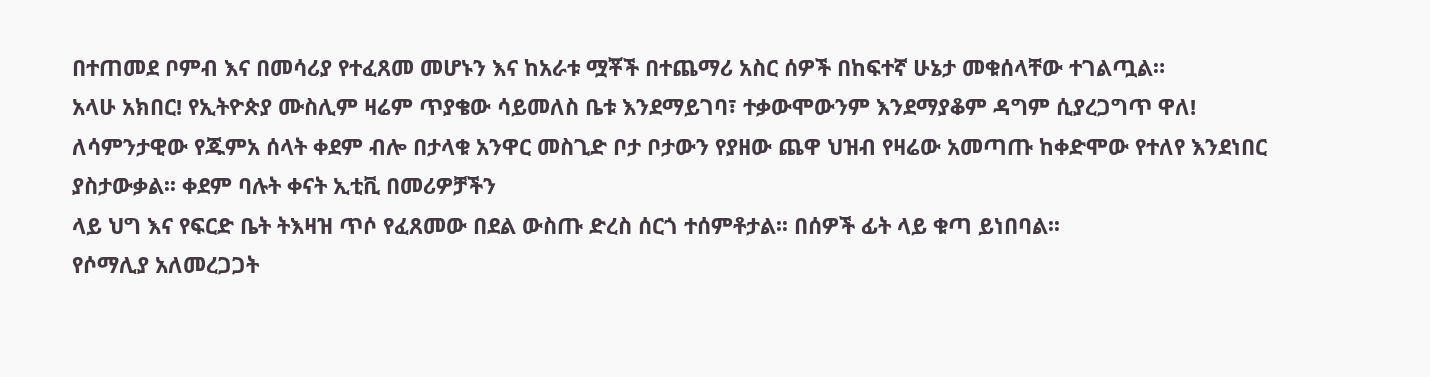በተጠመደ ቦምብ እና በመሳሪያ የተፈጸመ መሆኑን እና ከአራቱ ሟቾች በተጨማሪ አስር ሰዎች በከፍተኛ ሁኔታ መቁሰላቸው ተገልጧል።
አላሁ አክበር! የኢትዮጵያ ሙስሊም ዛሬም ጥያቄው ሳይመለስ ቤቱ እንደማይገባ፣ ተቃውሞውንም እንደማያቆም ዳግም ሲያረጋግጥ ዋለ! ለሳምንታዊው የጁምአ ሰላት ቀደም ብሎ በታላቁ አንዋር መስጊድ ቦታ ቦታውን የያዘው ጨዋ ህዝብ የዛሬው አመጣጡ ከቀድሞው የተለየ እንደነበር ያስታውቃል፡፡ ቀደም ባሉት ቀናት ኢቲቪ በመሪዎቻችን
ላይ ህግ እና የፍርድ ቤት ትእዛዝ ጥሶ የፈጸመው በደል ውስጡ ድረስ ሰርጎ ተሰምቶታል፡፡ በሰዎች ፊት ላይ ቁጣ ይነበባል፡፡
የሶማሊያ አለመረጋጋት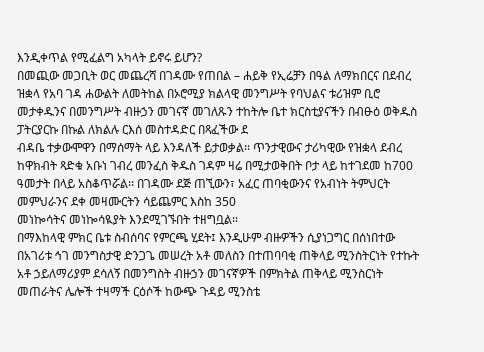እንዲቀጥል የሚፈልግ አካላት ይኖሩ ይሆን?
በመጪው መጋቢት ወር መጨረሻ በገዳሙ የጠበል – ሐይቅ የኢሬቻን በዓል ለማክበርና በደብረ ዝቋላ የአባ ገዳ ሐውልት ለመትከል በኦሮሚያ ክልላዊ መንግሥት የባህልና ቱሪዝም ቢሮ መታቀዱንና በመንግሥት ብዙኃን መገናኛ መገለጹን ተከትሎ ቤተ ክርስቲያናችን በብፁዕ ወቅዱስ ፓትርያርኩ በኩል ለክልሉ ርእሰ መስተዳድር በጻፈችው ደ
ብዳቤ ተቃውሞዋን በማሰማት ላይ እንዳለች ይታወቃል፡፡ ጥንታዊውና ታሪካዊው የዝቋላ ደብረ ከዋክብት ጻድቁ አቡነ ገብረ መንፈስ ቅዱስ ገዳም ዛሬ በሚታወቅበት ቦታ ላይ ከተገደመ ከ700 ዓመታት በላይ አስቆጥሯል፡፡ በገዳሙ ደጅ ጠኚውን፣ አፈር ጠባቂውንና የአብነት ትምህርት መምህራንና ደቀ መዛሙርትን ሳይጨምር እስከ 350
መነኰሳትና መነኰሳዪያት እንደሚገኙበት ተዘግቧል፡፡
በማእከላዊ ምክር ቤቱ ስብሰባና የምርጫ ሂደት፤ እንዲሁም ብዙዎችን ሲያነጋግር በሰነበተው በአገሪቱ ኅገ መንግስታዊ ድንጋጌ መሠረት አቶ መለስን በተጠባባቂ ጠቅላይ ሚንስትርነት የተኩት አቶ ኃይለማሪያም ደሳለኝ በመንግስት ብዙኃን መገናኛዎች በምክትል ጠቅላይ ሚንስርነት መጠራትና ሌሎች ተዛማች ርዕሶች ከውጭ ጉዳይ ሚንስቴ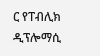ር የፐብሊክ ዲፕሎማሲ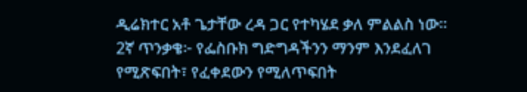ዲሬክተር አቶ ጌታቸው ረዳ ጋር የተካሄደ ቃለ ምልልስ ነው።
2ኛ ጥንቃቄ፦ የፌስቡክ ግድግዳችንን ማንም እንደፈለገ የሚጽፍበት፣ የፈቀደውን የሚለጥፍበት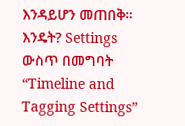እንዳይሆን መጠበቅ። እንዴት? Settings ውስጥ በመግባት “Timeline and Tagging Settings”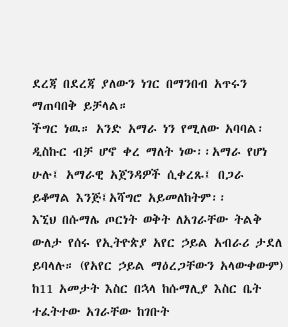ደረጃ በደረጃ ያለውን ነገር በማንበብ አጥሩን ማጠባበቅ ይቻላል።
ችግር ነዉ። አንድ አማራ ነን የሚለው አባባል፡ ዲስኩር ብቻ ሆኖ ቀረ ማለት ነው፡፡አማራ የሆነ ሁሉ፤ አማራዊ አጀንዳዎች ሲቀረጹ፤ በጋራ ይቆማል እንጅ፤አሻግሮ አይመለከትም፡፡
እኚህ በሱማሌ ጦርነት ወቅት ለአገራቸው ትልቅ ውለታ የሰሩ የኢትዮጵያ አየር ኃይል አብራሪ ታደለ ይባላሉ። (የአየር ኃይል ማዕረጋቸውን አላውቀውም) ከ11 አመታት እስር በኋላ ከሱማሊያ እስር ቤት ተፈትተው አገራቸው ከገቡት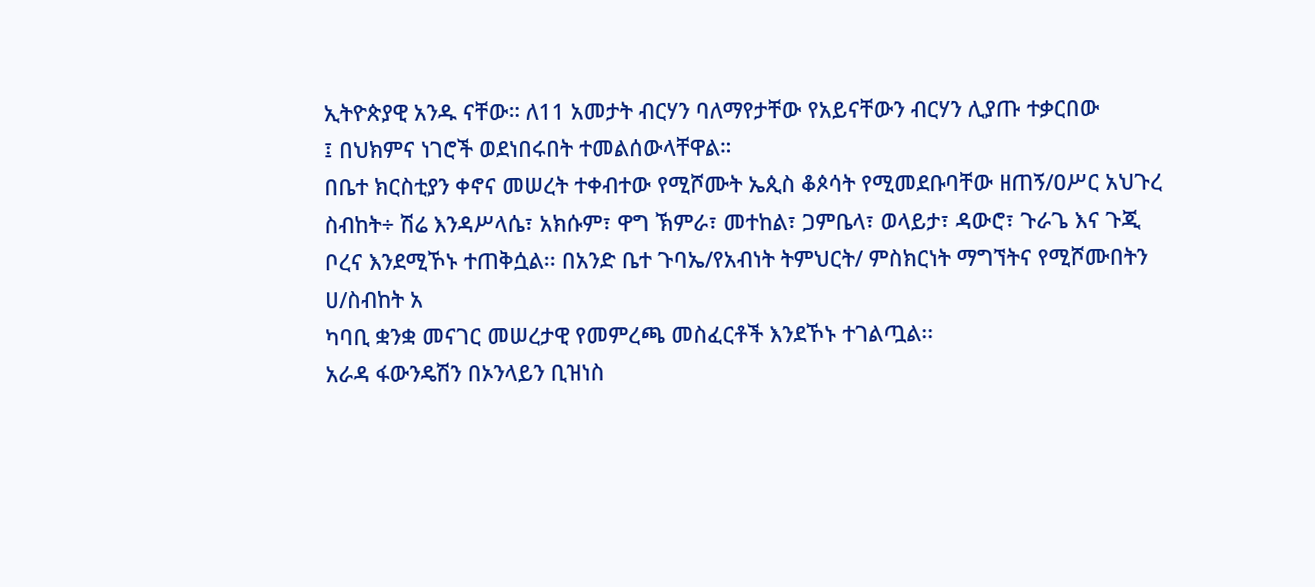ኢትዮጵያዊ አንዱ ናቸው። ለ11 አመታት ብርሃን ባለማየታቸው የአይናቸውን ብርሃን ሊያጡ ተቃርበው
፤ በህክምና ነገሮች ወደነበሩበት ተመልሰውላቸዋል።
በቤተ ክርስቲያን ቀኖና መሠረት ተቀብተው የሚሾሙት ኤጲስ ቆጶሳት የሚመደቡባቸው ዘጠኝ/ዐሥር አህጉረ ስብከት÷ ሽሬ እንዳሥላሴ፣ አክሱም፣ ዋግ ኽምራ፣ መተከል፣ ጋምቤላ፣ ወላይታ፣ ዳውሮ፣ ጉራጌ እና ጉጂ ቦረና እንደሚኾኑ ተጠቅሷል፡፡ በአንድ ቤተ ጉባኤ/የአብነት ትምህርት/ ምስክርነት ማግኘትና የሚሾሙበትን ሀ/ስብከት አ
ካባቢ ቋንቋ መናገር መሠረታዊ የመምረጫ መስፈርቶች እንደኾኑ ተገልጧል፡፡
አራዳ ፋውንዴሽን በኦንላይን ቢዝነስ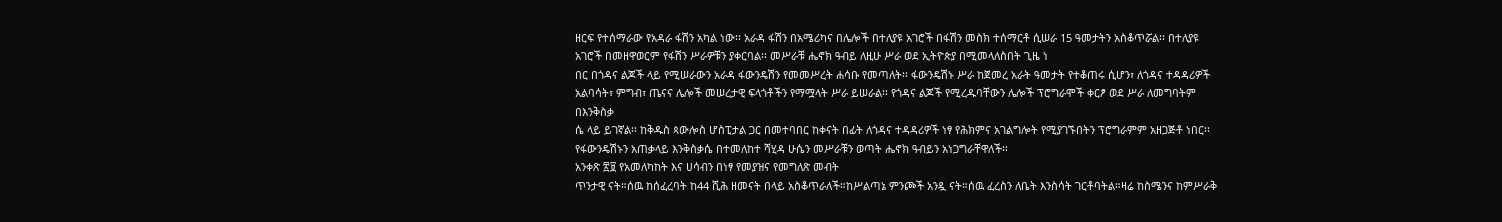ዘርፍ የተሰማራው የአዳራ ፋሽን አካል ነው፡፡ አራዳ ፋሽን በአሜሪካና በሌሎች በተለያዩ አገሮች በፋሽን መስክ ተሰማርቶ ሲሠራ 15 ዓመታትን አስቆጥሯል፡፡ በተለያዩ አገሮች በመዘዋወርም የፋሽን ሥራዎቹን ያቀርባል፡፡ መሥራቹ ሔኖክ ዓብይ ለዚሁ ሥራ ወደ ኢትዮጵያ በሚመላለስበት ጊዜ ነ
በር በጎዳና ልጆች ላይ የሚሠራውን አራዳ ፋውንዴሽን የመመሥረት ሐሳቡ የመጣለት፡፡ ፋውንዴሽኑ ሥራ ከጀመረ አራት ዓመታት የተቆጠሩ ሲሆን፣ ለጎዳና ተዳዳሪዎች አልባሳት፣ ምግብ፣ ጤናና ሌሎች መሠረታዊ ፍላጎቶችን የማሟላት ሥራ ይሠራል፡፡ የጎዳና ልጆች የሚረዱባቸውን ሌሎች ፕሮግራሞች ቀርፆ ወደ ሥራ ለመግባትም በእንቅስቃ
ሴ ላይ ይገኛል፡፡ ከቅዱስ ጳውሎስ ሆስፒታል ጋር በመተባበር ከቀናት በፊት ለጎዳና ተዳዳሪዎች ነፃ የሕክምና አገልግሎት የሚያገኙበትን ፕሮግራምም አዘጋጅቶ ነበር፡፡ የፋውንዴሽኑን አጠቃላይ እንቅስቃሴ በተመለከተ ሻሂዳ ሁሴን መሥራቹን ወጣት ሔኖክ ዓብይን አነጋግራቸዋለች፡፡
አንቀጽ ፳፱ የአመለካከት እና ሀሳብን በነፃ የመያዝና የመግለጽ መብት
ጥንታዊ ናት።ሰዉ ከሰፈረባት ከ44 ሺሕ ዘመናት በላይ አስቆጥራለች።ከሥልጣኔ ምንጮች አንዷ ናት።ሰዉ ፈረስን ለቤት እንስሳት ገርቶባትል።ዛሬ ከስሜንና ከምሥራቅ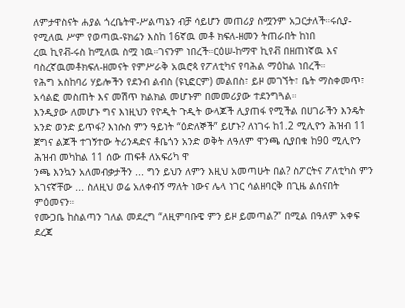ለምታዋስናት ሐያል ጎረቤትዋ-ሥልጣኔን ብቻ ሳይሆን መጠሪያ ስሟንም አጋርታለች።ሩሲያ-የሚለዉ ሥም የወጣዉ-ዩክሬን እስከ 16ኛዉ መቶ ክፍለ-ዘመን ትጠራበት ከነበ
ረዉ ኪየቭ-ሩስ ከሚለዉ ስሟ ነዉ።ገናንም ነበረች።ርዕሠ-ከማዋ ኪየቭ በዘጠነኛዉ እና ባስረኛዉመቶክፍለ-ዘመናት የምሥራቅ አዉሮጳ የፖለቲካና የባሕል ማዕከል ነበረች።
የሕግ አስከባሪ ሃይሎችን የደንብ ልብስ (ዩኒፎርም) መልበስ፣ ይዞ መገኘት፣ ቤት ማስቀመጥ፣ አሳልፎ መስጠት እና መሽጥ ክልክል መሆኑም በመመሪያው ተደንግጓል።
እንዲያው ለመሆኑ ግና እነዚህን የዮዲት ጉዲት ውላጆች ሊያጠፋ የሚችል በሀገራችን እንዴት አንድ ወንድ ይጥፋ? እነሱስ ምን ዓይነት “ዕድለኞች” ይሆኑ? ለነገሩ ከ1.2 ሚሊዮን ሕዝብ 11 ጀግና ልጆች ተገኝተው ትሪንዳድና ቶቤጎን አንድ ወቅት ለዓለም ዋንጫ ሲያበቁ ከ90 ሚሊዮን ሕዝብ መካከል 11 ሰው ጠፍቶ ለአፍሪካ ዋ
ንጫ እንኳን አለመብቃታችን ... ግን ይህን ለምን እዚህ አመጣሁት በል? ስፖርትና ፖለቲካስ ምን አገናኛቸው ... ስለዚህ ወሬ አለቀብኝ ማለት ነውና ሌላ ነገር ሳልዘባርቅ በጊዜ ልሰናበት ምዕመናን።
የሙጋቤ ከስልጣን ገለል መደረግ “ለዚምባቡዌ ምን ይዞ ይመጣል?” በሚል በዓለም አቀፍ ደረጃ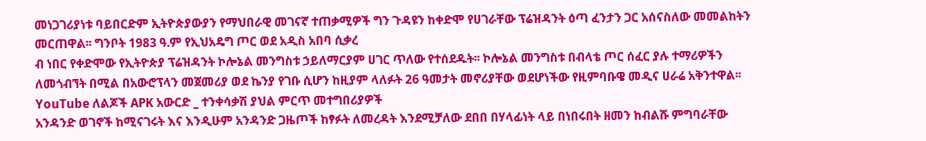መነጋገሪያነቱ ባይበርድም ኢትዮጵያውያን የማህበራዊ መገናኛ ተጠቃሚዎች ግን ጉዳዩን ከቀድሞ የሀገራቸው ፕሬዝዳንት ዕጣ ፈንታን ጋር አሰናስለው መመልከትን መርጠዋል፡፡ ግንቦት 1983 ዓ.ም የኢህአዴግ ጦር ወደ አዲስ አበባ ሲቃረ
ብ ነበር የቀድሞው የኢትዮጵያ ፕሬዝዳንት ኮሎኔል መንግስቱ ኃይለማርያም ሀገር ጥለው የተሰደዱት፡፡ ኮሎኔል መንግስቱ በብላቴ ጦር ሰፈር ያሉ ተማሪዎችን ለመጎብኘት በሚል በአውሮፕላን መጀመሪያ ወደ ኬንያ የገቡ ሲሆን ከዚያም ላለፉት 26 ዓመታት መኖሪያቸው ወደሆነችው የዚምባቡዌ መዲና ሀራሬ አቅንተዋል፡፡
YouTube ለልጆች APK አውርድ _ ተንቀሳቃሽ ያህል ምርጥ መተግበሪያዎች
አንዳንድ ወገኖች ከሚናገሩት እና እንዲሁም አንዳንድ ጋዜጦች ከፃፉት ለመረዳት እንደሚቻለው ደበበ በሃላፊነት ላይ በነበሩበት ዘመን ከብልሹ ምግባራቸው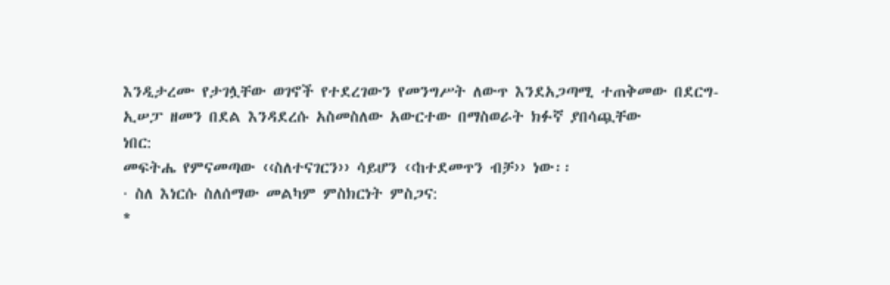እንዲታረሙ የታገሏቸው ወገኖች የተደረገውን የመንግሥት ለውጥ እንደአጋጣሚ ተጠቅመው በደርግ-ኢሠፓ ዘመን በደል እንዳደረሱ አስመስለው አውርተው በማስወራት ክፉኛ ያበሳጯቸው
ነበር:
መፍትሔ የምናመጣው ‹‹ስለተናገርን›› ሳይሆን ‹‹ከተደመጥን ብቻ›› ነው፡፡
· ስለ እነርሱ ስለሰማው መልካም ምስክርነት ምስጋና:
*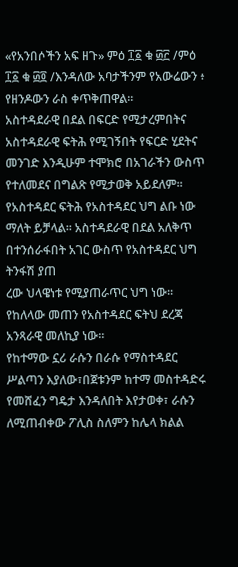«የአንበሶችን አፍ ዘጉ» ምዕ ፲፩ ቁ ፴፫ /ምዕ ፲፩ ቁ ፴፬ /እንዳለው አባታችንም የአውሬውን ፥ የዘንዶውን ራስ ቀጥቅጠዋል።
አስተዳደራዊ በደል በፍርድ የሚታረምበትና አስተዳደራዊ ፍትሕ የሚገኝበት የፍርድ ሂደትና መንገድ እንዲሁም ተሞክሮ በአገራችን ውስጥ የተለመደና በግልጽ የሚታወቅ አይደለም፡፡ የአስተዳደር ፍትሕ የአስተዳደር ህግ ልቡ ነው ማለት ይቻላል፡፡ አስተዳደራዊ በደል አለቅጥ በተንሰራፋበት አገር ውስጥ የአስተዳደር ህግ ትንፋሽ ያጠ
ረው ህላዌነቱ የሚያጠራጥር ህግ ነው፡፡ የከለላው መጠን የአስተዳደር ፍትህ ደረጃ አንጻራዊ መለኪያ ነው፡፡
የከተማው ኗሪ ራሱን በራሱ የማስተዳደር ሥልጣን እያለው፣በጀቱንም ከተማ መስተዳድሩ የመሸፈን ግዴታ እንዳለበት እየታወቀ፣ ራሱን ለሚጠብቀው ፖሊስ ስለምን ከሌላ ክልል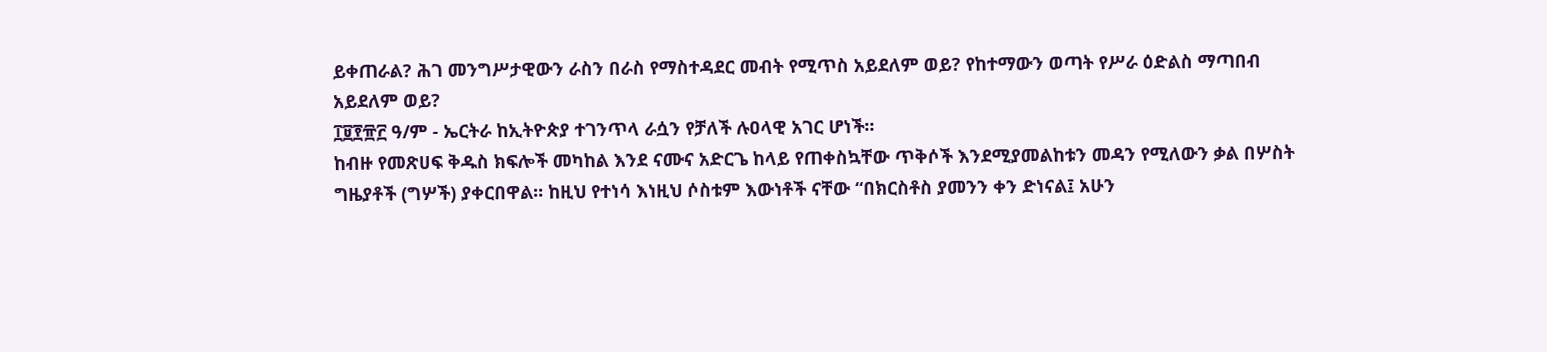ይቀጠራል? ሕገ መንግሥታዊውን ራስን በራስ የማስተዳደር መብት የሚጥስ አይደለም ወይ? የከተማውን ወጣት የሥራ ዕድልስ ማጣበብ አይደለም ወይ?
፲፱፻፹፫ ዓ/ም - ኤርትራ ከኢትዮጵያ ተገንጥላ ራሷን የቻለች ሉዐላዊ አገር ሆነች።
ከብዙ የመጽሀፍ ቅዱስ ክፍሎች መካከል እንደ ናሙና አድርጌ ከላይ የጠቀስኳቸው ጥቅሶች እንደሚያመልከቱን መዳን የሚለውን ቃል በሦስት ግዜያቶች (ግሦች) ያቀርበዋል። ከዚህ የተነሳ እነዚህ ሶስቱም እውነቶች ናቸው “በክርስቶስ ያመንን ቀን ድነናል፤ አሁን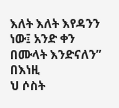እለት እለት እየዳንን ነው፤ አንድ ቀን በሙላት እንድናለን” በእነዚ
ህ ሶስት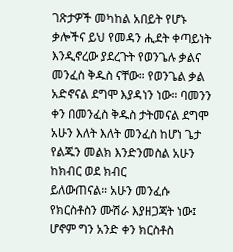ገጽታዎች መካከል አበይት የሆኑ ቃሎችና ይህ የመዳን ሒደት ቀጣይነት እንዲኖረው ያደረጉት የወንጌሉ ቃልና መንፈስ ቅዱስ ናቸው። የወንጌል ቃል አድኖናል ደግሞ እያዳነን ነው። ባመንን ቀን በመንፈስ ቅዱስ ታትመናል ደግሞ አሁን እለት እለት መንፈስ ከሆነ ጌታ የልጁን መልክ እንድንመስል አሁን ከክብር ወደ ክብር
ይለውጠናል። አሁን መንፈሱ የክርስቶስን ሙሽራ እያዘጋጃት ነው፤ ሆኖም ግን አንድ ቀን ክርስቶስ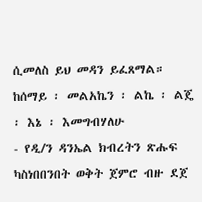ሲመለስ ይህ መዳን ይፈጸማል።
ከሰማይ ፡ መልአኬን ፡ ልኬ ፡ ልጄ ፡ እኔ ፡ እመግብሃለሁ
- የዲ/ን ዳንኤል ክብረትን ጽሑፍ ካስነበበንበት ወቅት ጀምሮ ብዙ ደጀ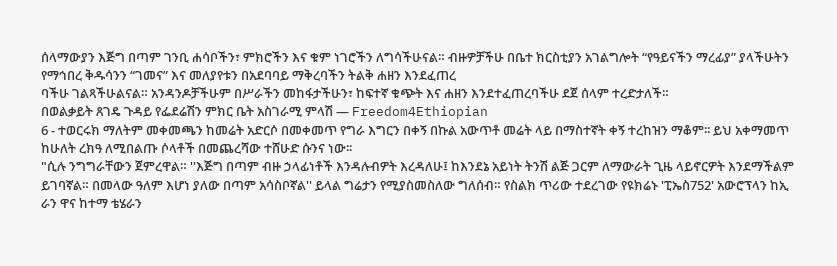ሰላማውያን እጅግ በጣም ገንቢ ሐሳቦችን፣ ምክሮችን እና ቁም ነገሮችን ለግሳችሁናል። ብዙዎቻችሁ በቤተ ክርስቲያን አገልግሎት “የዓይናችን ማረፊያ” ያላችሁትን የማኅበረ ቅዱሳንን “ገመና” እና መለያየቱን በአደባባይ ማቅረባችን ትልቅ ሐዘን እንደፈጠረ
ባችሁ ገልጻችሁልናል። አንዳንዶቻችሁም በሥራችን መከፋታችሁን፣ ከፍተኛ ቁጭት እና ሐዘን እንደተፈጠረባችሁ ደጀ ሰላም ተረድታለች።
በወልቃይት ጸገዴ ጉዳይ የፌደሬሽን ምክር ቤት አስገራሚ ምላሽ — Freedom4Ethiopian
6 - ተወርሩክ ማለትም መቀመጫን ከመሬት አድርሶ በመቀመጥ የግራ እግርን በቀኝ በኩል አውጥቶ መሬት ላይ በማስተኛት ቀኝ ተረከዝን ማቆም፡፡ ይህ አቀማመጥ ከሁለት ረክዓ ለሚበልጡ ሶላቶች በመጨረሻው ተሸሁድ ሱንና ነው፡፡
"ሲሉ ንግግራቸውን ጀምረዋል። ''እጅግ በጣም ብዙ ኃላፊነቶች እንዳሉብዎት እረዳለሁ፤ ከእንደኔ አይነት ትንሽ ልጅ ጋርም ለማውራት ጊዜ ላይኖርዎት እንደማችልም ይገባኛል። በመላው ዓለም እሆነ ያለው በጣም አሳስቦኛል'' ይላል ግሬታን የሚያስመስለው ግለሰብ። የስልክ ጥሪው ተደረገው የዩክሬኑ 'ፒኤስ752' አውሮፕላን ከኢ
ራን ዋና ከተማ ቴሄራን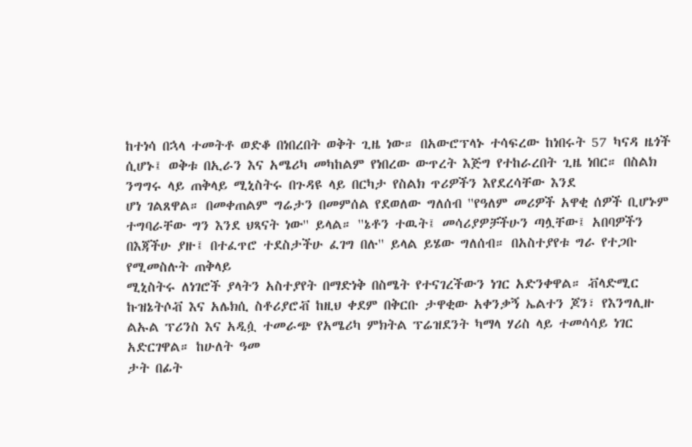ከተነሳ በኋላ ተመትቶ ወድቆ በነበረበት ወቅት ጊዜ ነው። በአውሮፕላኑ ተሳፍረው ከነበሩት 57 ካናዳ ዜጎች ሲሆኑ፤ ወቅቱ በኢራን እና አሜሪካ መካከልም የነበረው ውጥረት እጅግ የተከራረበት ጊዜ ነበር። በስልክ ንግግሩ ላይ ጠቅላይ ሚኒስትሩ በጉዳዩ ላይ በርካታ የስልክ ጥሪዎችን እየደረሳቸው እንደ
ሆነ ገልጸዋል። በመቀጠልም ግሬታን በመምሰል የደወለው ግለሰብ ''የዓለም መሪዎች አዋቂ ሰዎች ቢሆኑም ተግባራቸው ግን እንደ ህጻናት ነው'' ይላል። ''ኔቶን ተዉት፤ መሳሪያዎቻችሁን ጣሏቸው፤ አበባዎችን በእጃችሁ ያዙ፤ በተፈጥሮ ተደስታችሁ ፈገግ በሉ'' ይላል ይሄው ግለሰብ። በአስተያየቱ ግራ የተጋቡ የሚመስሉት ጠቅላይ
ሚኒስትሩ ለነገሮች ያላትን አስተያየት በማድነቅ በስሜት የተናገረችውን ነገር አድንቀዋል። ቭላድሚር ኩዝኔትሶቭ እና አሌክሲ ስቶሪያሮቭ ከዚህ ቀደም በቅርቡ ታዋቂው አቀንቃኝ ኤልተን ጆን፣ የእንግሊዙ ልኡል ፕሪንስ እና አዲሷ ተመራጭ የአሜሪካ ምክትል ፕሬዝደንት ካማላ ሃሪስ ላይ ተመሳሳይ ነገር አድርገዋል። ከሁለት ዓመ
ታት በፊት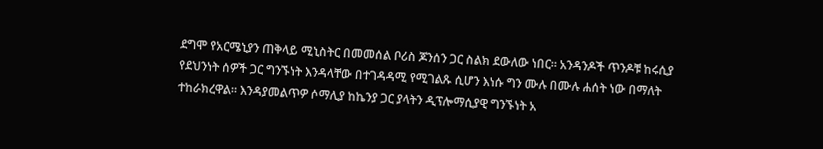ደግሞ የአርሜኒያን ጠቅላይ ሚኒስትር በመመሰል ቦሪስ ጆንሰን ጋር ስልክ ደውለው ነበር። አንዳንዶች ጥንዶቹ ከሩሲያ የደህንነት ሰዎች ጋር ግንኙነት እንዳላቸው በተገዳዳሚ የሚገልጹ ሲሆን እነሱ ግን ሙሉ በሙሉ ሐሰት ነው በማለት ተከራክረዋል። እንዳያመልጥዎ ሶማሊያ ከኬንያ ጋር ያላትን ዲፕሎማሲያዊ ግንኙነት አ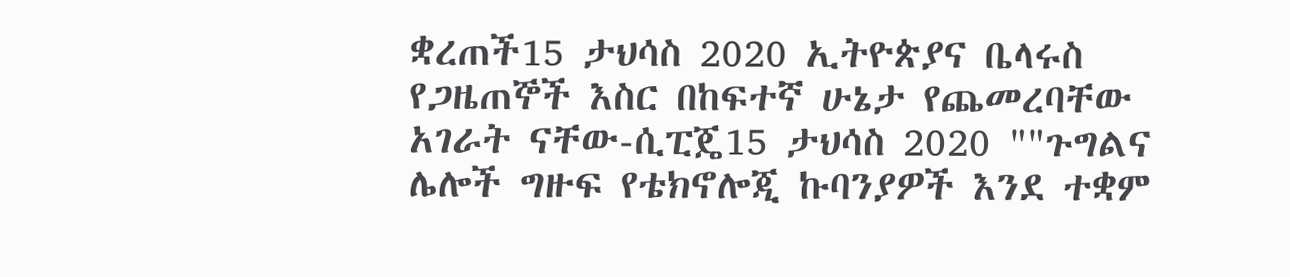ቋረጠች15 ታህሳስ 2020 ኢትዮጵያና ቤላሩስ የጋዜጠኞች እስር በከፍተኛ ሁኔታ የጨመረባቸው አገራት ናቸው-ሲፒጄ15 ታህሳስ 2020 ""ጉግልና ሌሎች ግዙፍ የቴክኖሎጂ ኩባንያዎች እንደ ተቋም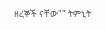ዘረኞች ናቸው"" ትምኒት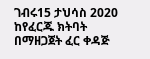ገብሩ15 ታህሳስ 2020 ከየፈርጁ ክትባት በማዘጋጀት ፈር ቀዳጅ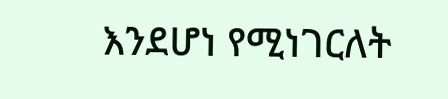እንደሆነ የሚነገርለት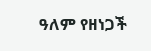ዓለም የዘነጋች